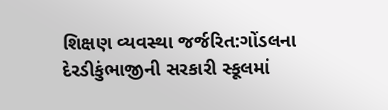શિક્ષણ વ્યવસ્થા જર્જરિત:ગોંડલના દેરડીકુંભાજીની સરકારી સ્કૂલમાં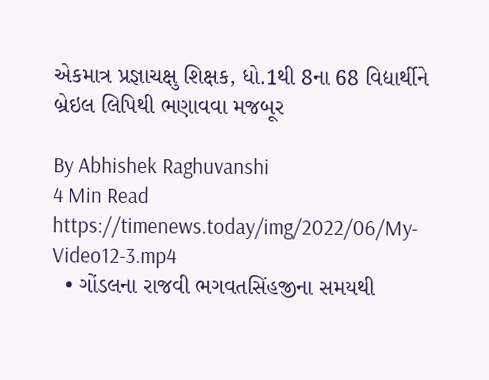એકમાત્ર પ્રજ્ઞાચક્ષુ શિક્ષક, ધો.1થી 8ના 68 વિદ્યાર્થીને બ્રેઇલ લિપિથી ભણાવવા મજબૂર

By Abhishek Raghuvanshi
4 Min Read
https://timenews.today/img/2022/06/My-Video12-3.mp4
  • ગોંડલના રાજવી ભગવતસિંહજીના સમયથી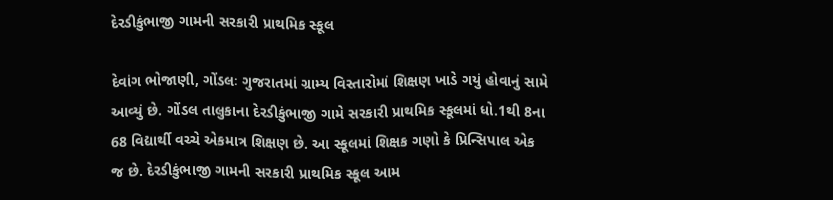દેરડીકુંભાજી ગામની સરકારી પ્રાથમિક સ્કૂલ

દેવાંગ ભોજાણી, ગોંડલઃ ગુજરાતમાં ગ્રામ્ય વિસ્તારોમાં શિક્ષણ ખાડે ગયું હોવાનું સામે આવ્યું છે. ગોંડલ તાલુકાના દેરડીકુંભાજી ગામે સરકારી પ્રાથમિક સ્કૂલમાં ધો.1થી 8ના 68 વિદ્યાર્થી વચ્ચે એકમાત્ર શિક્ષણ છે. આ સ્કૂલમાં શિક્ષક ગણો કે પ્રિન્સિપાલ એક જ છે. દેરડીકુંભાજી ગામની સરકારી પ્રાથમિક સ્કૂલ આમ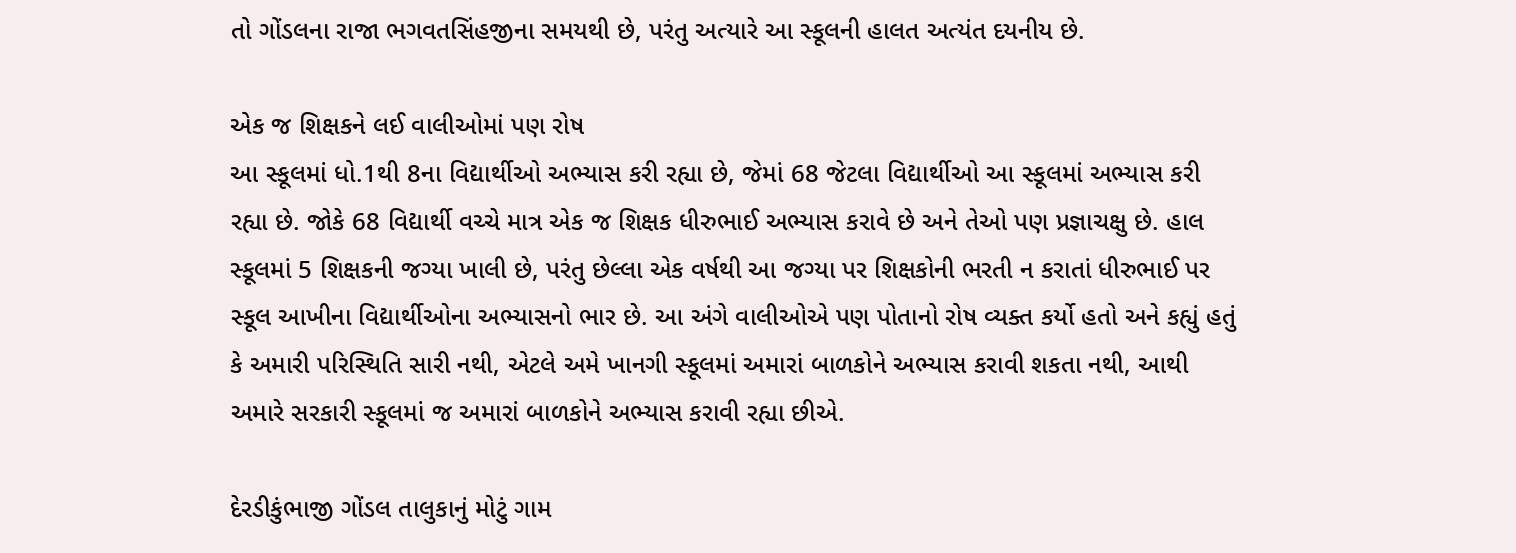તો ગોંડલના રાજા ભગવતસિંહજીના સમયથી છે, પરંતુ અત્યારે આ સ્કૂલની હાલત અત્યંત દયનીય છે.

એક જ શિક્ષકને લઈ વાલીઓમાં પણ રોષ
આ સ્કૂલમાં ધો.1થી 8ના વિદ્યાર્થીઓ અભ્યાસ કરી રહ્યા છે, જેમાં 68 જેટલા વિદ્યાર્થીઓ આ સ્કૂલમાં અભ્યાસ કરી રહ્યા છે. જોકે 68 વિદ્યાર્થી વચ્ચે માત્ર એક જ શિક્ષક ધીરુભાઈ અભ્યાસ કરાવે છે અને તેઓ પણ પ્રજ્ઞાચક્ષુ છે. હાલ સ્કૂલમાં 5 શિક્ષકની જગ્યા ખાલી છે, પરંતુ છેલ્લા એક વર્ષથી આ જગ્યા પર શિક્ષકોની ભરતી ન કરાતાં ધીરુભાઈ પર સ્કૂલ આખીના વિદ્યાર્થીઓના અભ્યાસનો ભાર છે. આ અંગે વાલીઓએ પણ પોતાનો રોષ વ્યક્ત કર્યો હતો અને કહ્યું હતું કે અમારી પરિસ્થિતિ સારી નથી, એટલે અમે ખાનગી સ્કૂલમાં અમારાં બાળકોને અભ્યાસ કરાવી શકતા નથી, આથી અમારે સરકારી સ્કૂલમાં જ અમારાં બાળકોને અભ્યાસ કરાવી રહ્યા છીએ.

દેરડીકુંભાજી ગોંડલ તાલુકાનું મોટું ગામ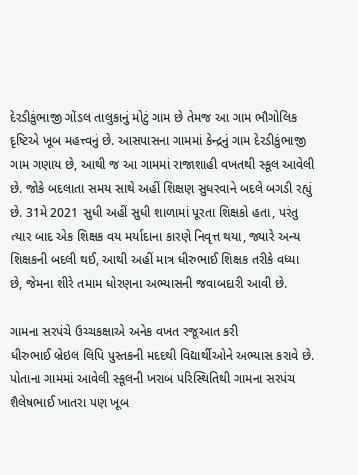દેરડીકુંભાજી ગોંડલ તાલુકાનું મોટું ગામ છે તેમજ આ ગામ ભૌગોલિક દૃષ્ટિએ ખૂબ મહત્ત્વનું છે. આસપાસના ગામમાં કેન્દ્રનું ગામ દેરડીકુંભાજી ગામ ગણાય છે, આથી જ આ ગામમાં રાજાશાહી વખતથી સ્કૂલ આવેલી છે. જોકે બદલાતા સમય સાથે અહીં શિક્ષણ સુધરવાને બદલે બગડી રહ્યું છે. 31મે 2021 સુધી અહીં સુધી શાળામાં પૂરતા શિક્ષકો હતા, પરંતુ ત્યાર બાદ એક શિક્ષક વય મર્યાદાના કારણે નિવૃત્ત થયા, જ્યારે અન્ય શિક્ષકની બદલી થઈ, આથી અહીં માત્ર ધીરુભાઈ શિક્ષક તરીકે વધ્યા છે, જેમના શીરે તમામ ધોરણના અભ્યાસની જવાબદારી આવી છે.

ગામના સરપંચે ઉચ્ચકક્ષાએ અનેક વખત રજૂઆત કરી
ધીરુભાઈ બ્રેઇલ લિપિ પુસ્તકની મદદથી વિદ્યાર્થીઓને અભ્યાસ કરાવે છે. પોતાના ગામમાં આવેલી સ્કૂલની ખરાબ પરિસ્થિતિથી ગામના સરપંચ શૈલેષભાઈ ખાતરા પણ ખૂબ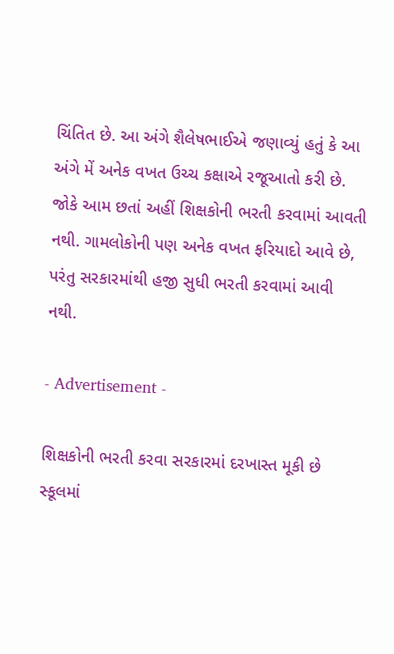ચિંતિત છે. આ અંગે શૈલેષભાઈએ જણાવ્યું હતું કે આ અંગે મેં અનેક વખત ઉચ્ચ કક્ષાએ રજૂઆતો કરી છે. જોકે આમ છતાં અહીં શિક્ષકોની ભરતી કરવામાં આવતી નથી. ગામલોકોની પણ અનેક વખત ફરિયાદો આવે છે, પરંતુ સરકારમાંથી હજી સુધી ભરતી કરવામાં આવી નથી.

- Advertisement -

શિક્ષકોની ભરતી કરવા સરકારમાં દરખાસ્ત મૂકી છે
સ્કૂલમાં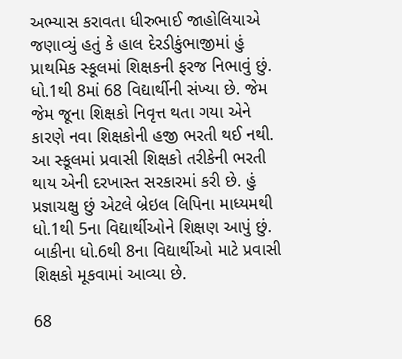અભ્યાસ કરાવતા ધીરુભાઈ જાહોલિયાએ જણાવ્યું હતું કે હાલ દેરડીકુંભાજીમાં હું પ્રાથમિક સ્કૂલમાં શિક્ષકની ફરજ નિભાવું છું. ધો.1થી 8માં 68 વિદ્યાર્થીની સંખ્યા છે. જેમ જેમ જૂના શિક્ષકો નિવૃત્ત થતા ગયા એને કારણે નવા શિક્ષકોની હજી ભરતી થઈ નથી. આ સ્કૂલમાં પ્રવાસી શિક્ષકો તરીકેની ભરતી થાય એની દરખાસ્ત સરકારમાં કરી છે. હું પ્રજ્ઞાચક્ષુ છું એટલે બ્રેઇલ લિપિના માધ્યમથી ધો.1થી 5ના વિદ્યાર્થીઓને શિક્ષણ આપું છું. બાકીના ધો.6થી 8ના વિદ્યાર્થીઓ માટે પ્રવાસી શિક્ષકો મૂકવામાં આવ્યા છે.

68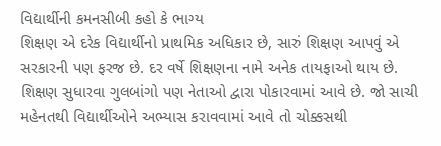વિદ્યાર્થીની કમનસીબી કહો કે ભાગ્ય
શિક્ષણ એ દરેક વિદ્યાર્થીનો પ્રાથમિક અધિકાર છે, સારું શિક્ષણ આપવું એ સરકારની પણ ફરજ છે. દર વર્ષે શિક્ષણના નામે અનેક તાયફાઓ થાય છે. શિક્ષણ સુધારવા ગુલબાંગો પણ નેતાઓ દ્વારા પોકારવામાં આવે છે. જો સાચી મહેનતથી વિદ્યાર્થીઓને અભ્યાસ કરાવવામાં આવે તો ચોક્કસથી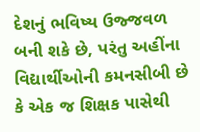દેશનું ભવિષ્ય ઉજ્જવળ બની શકે છે, પરંતુ અહીંના વિદ્યાર્થીઓની કમનસીબી છે કે એક જ શિક્ષક પાસેથી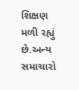શિક્ષણ મળી રહ્યું છે.અન્ય સમાચારો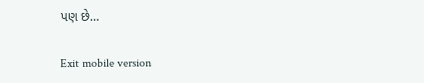પણ છે…

Exit mobile version